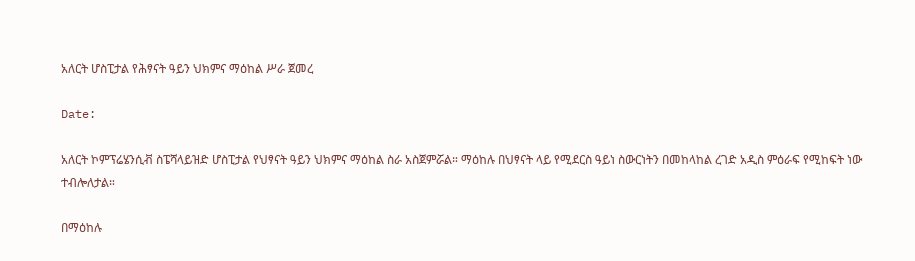አለርት ሆስፒታል የሕፃናት ዓይን ህክምና ማዕከል ሥራ ጀመረ

Date:

አለርት ኮምፕሬሄንሲቭ ስፔሻላይዝድ ሆስፒታል የህፃናት ዓይን ህክምና ማዕከል ስራ አስጀምሯል። ማዕከሉ በህፃናት ላይ የሚደርስ ዓይነ ስውርነትን በመከላከል ረገድ አዲስ ምዕራፍ የሚከፍት ነው ተብሎለታል።

በማዕከሉ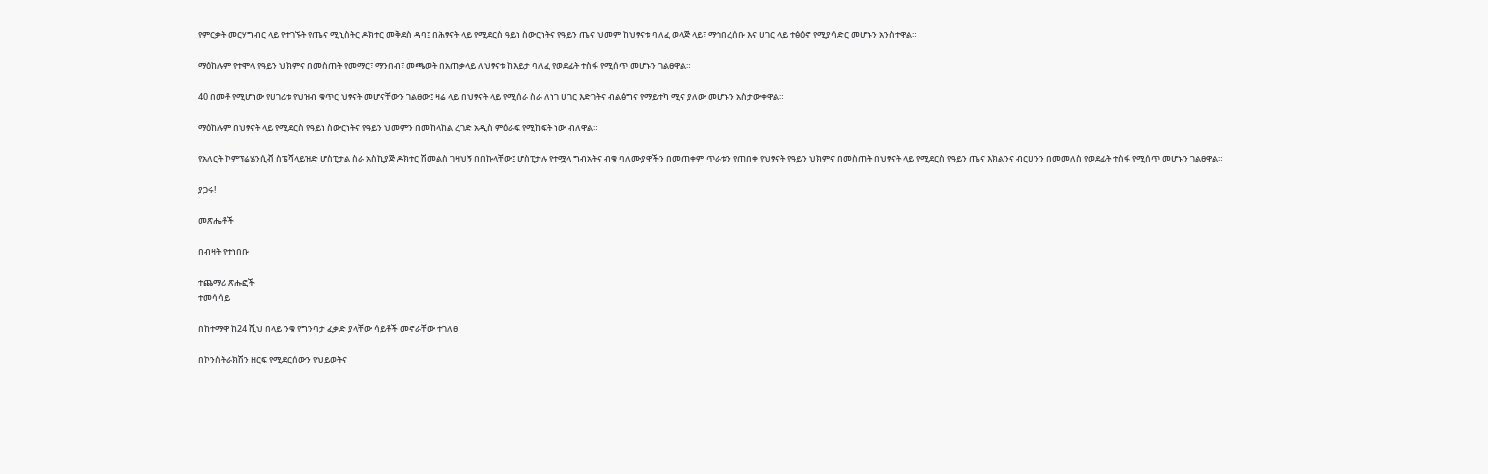የምርቃት መርሃግብር ላይ የተገኙት የጤና ሚኒስትር ዶክተር መቅደስ ዳባ፤ በሕፃናት ላይ የሚደርስ ዓይነ ስውርነትና የዓይን ጤና ህመም ከህፃናቱ ባለፈ ወላጅ ላይ፣ ማኅበረሰቡ እና ሀገር ላይ ተፅዕኖ የሚያሳድር መሆኑን አንስተዋል።

ማዕከሉም የተሞላ የዓይን ህክምና በመስጠት የመማር፣ ማንበብ፣ መጫወት በአጠቃላይ ለህፃናቱ ከእይታ ባለፈ የወደፊት ተስፋ የሚሰጥ መሆኑን ገልፀዋል።

40 በመቶ የሚሆነው የሀገሪቱ የህዝብ ቁጥር ህፃናት መሆናቸውን ገልፀው፤ ዛሬ ላይ በህፃናት ላይ የሚሰራ ስራ ለነገ ሀገር እድገትና ብልፅግና የማይተካ ሚና ያለው መሆኑን አስታውቀዋል።

ማዕከሉም በህፃናት ላይ የሚደርስ የዓይነ ስውርነትና የዓይን ህመምን በመከላከል ረገድ አዲስ ምዕራፍ የሚከፍት ነው ብለዋል።

የአለርት ኮምፕሬሄንሲቭ ስፔሻላይዝድ ሆስፒታል ስራ አስኪያጅ ዶክተር ሽመልስ ገዛህኝ በበኩላቸው፤ ሆስፒታሉ የተሟላ ግብአትና ብቁ ባለሙያዋችን በመጠቀም ጥራቱን የጠበቀ የህፃናት የዓይን ህክምና በመስጠት በህፃናት ላይ የሚደርስ የዓይን ጤና እክልንና ብርሀንን በመመለስ የወደፊት ተስፋ የሚሰጥ መሆኑን ገልፀዋል።

ያጋሩ!

መጽሔቶች

በብዛት የተነበቡ

ተጨማሪ ጽሑፎች
ተመሳሳይ

በከተማዋ ከ24 ሺህ በላይ ንቁ የግንባታ ፈቃድ ያላቸው ሳይቶች መኖራቸው ተገለፀ

በኮንስትራክሽን ዘርፍ የሚደርሰውን የህይወትና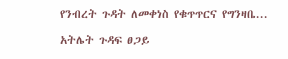የንብረት ጉዳት ለመቀነስ የቁጥጥርና የግንዛቤ...

አትሌት ጉዳፍ ፀጋይ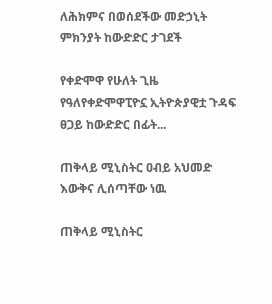ለሕክምና በወሰደችው መድኃኒት ምክንያት ከውድድር ታገደች

የቀድሞዋ የሁለት ጊዜ የዓለየቀድሞዋፒዮኗ ኢትዮጵያዊቷ ጉዳፍ ፀጋይ ከውድድር በፊት...

ጠቅላይ ሚኒስትር ዐብይ አህመድ እውቅና ሊሰጣቸው ነዉ

ጠቅላይ ሚኒስትር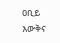ዐቢይ እውቅና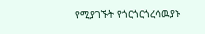የሚያገኙት የጎርጎርጎረሳዉያኑ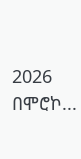2026 በሞሮኮ...